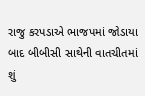રાજુ કરપડાએ ભાજપમાં જોડાયા બાદ બીબીસી સાથેની વાતચીતમાં શું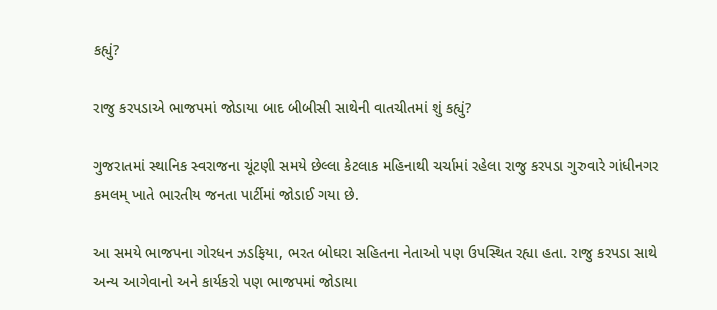કહ્યું?

રાજુ કરપડાએ ભાજપમાં જોડાયા બાદ બીબીસી સાથેની વાતચીતમાં શું કહ્યું?

ગુજરાતમાં સ્થાનિક સ્વરાજના ચૂંટણી સમયે છેલ્લા કેટલાક મહિનાથી ચર્ચામાં રહેલા રાજુ કરપડા ગુરુવારે ગાંધીનગર કમલમ્ ખાતે ભારતીય જનતા પાર્ટીમાં જોડાઈ ગયા છે.

આ સમયે ભાજપના ગોરધન ઝડફિયા, ભરત બોઘરા સહિતના નેતાઓ પણ ઉપસ્થિત રહ્યા હતા. રાજુ કરપડા સાથે અન્ય આગેવાનો અને કાર્યકરો પણ ભાજપમાં જોડાયા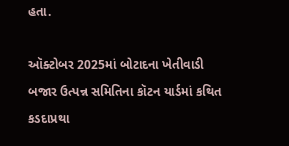હતા.

ઑક્ટોબર 2025માં બોટાદના ખેતીવાડી બજાર ઉત્પન્ન સમિતિના કૉટન યાર્ડમાં કથિત કડદાપ્રથા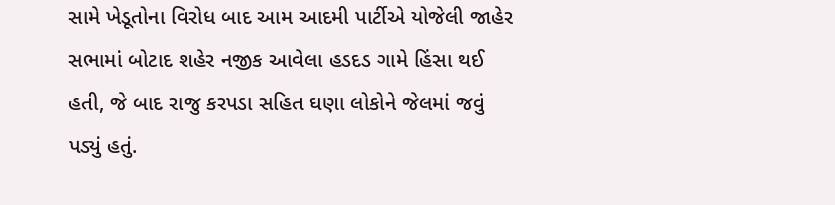સામે ખેડૂતોના વિરોધ બાદ આમ આદમી પાર્ટીએ યોજેલી જાહેર સભામાં બોટાદ શહેર નજીક આવેલા હડદડ ગામે હિંસા થઈ હતી, જે બાદ રાજુ કરપડા સહિત ઘણા લોકોને જેલમાં જવું પડ્યું હતું.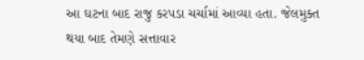આ ઘટના બાદ રાજુ કરપડા ચર્ચામાં આવ્યા હતા. જેલમુક્ત થયા બાદ તેમણે સત્તાવાર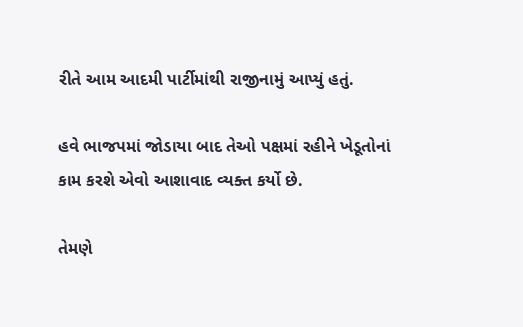રીતે આમ આદમી પાર્ટીમાંથી રાજીનામું આપ્યું હતું.

હવે ભાજપમાં જોડાયા બાદ તેઓ પક્ષમાં રહીને ખેડૂતોનાં કામ કરશે એવો આશાવાદ વ્યક્ત કર્યો છે.

તેમણે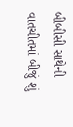બીબીસી સાથેની વાતચીતમાં બીજું શું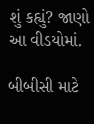શું કહ્યું? જાણો આ વીડયોમાં.

બીબીસી માટે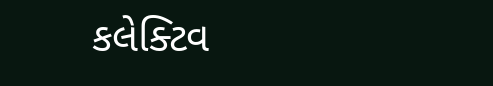કલેક્ટિવ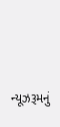ન્યૂઝરૂમનું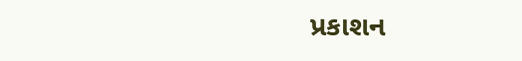પ્રકાશન